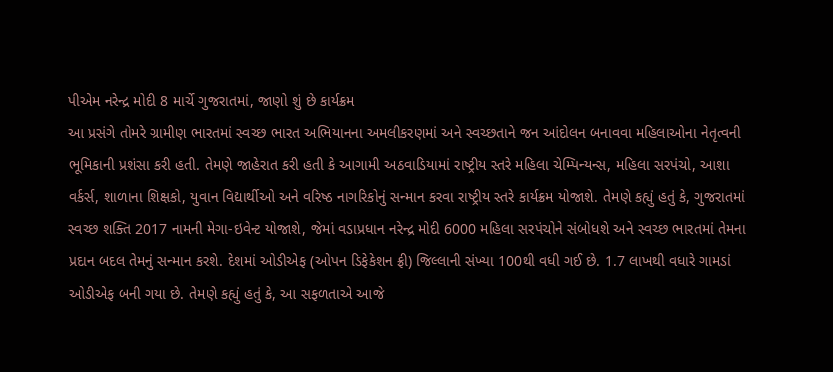પીએમ નરેન્દ્ર મોદી 8 માર્ચે ગુજરાતમાં, જાણો શું છે કાર્યક્રમ
આ પ્રસંગે તોમરે ગ્રામીણ ભારતમાં સ્વચ્છ ભારત અભિયાનના અમલીકરણમાં અને સ્વચ્છતાને જન આંદોલન બનાવવા મહિલાઓના નેતૃત્વની ભૂમિકાની પ્રશંસા કરી હતી. તેમણે જાહેરાત કરી હતી કે આગામી અઠવાડિયામાં રાષ્ટ્રીય સ્તરે મહિલા ચેમ્પિન્યન્સ, મહિલા સરપંચો, આશા વર્કર્સ, શાળાના શિક્ષકો, યુવાન વિદ્યાર્થીઓ અને વરિષ્ઠ નાગરિકોનું સન્માન કરવા રાષ્ટ્રીય સ્તરે કાર્યક્રમ યોજાશે. તેમણે કહ્યું હતું કે, ગુજરાતમાં સ્વચ્છ શક્તિ 2017 નામની મેગા-ઇવેન્ટ યોજાશે, જેમાં વડાપ્રધાન નરેન્દ્ર મોદી 6000 મહિલા સરપંચોને સંબોધશે અને સ્વચ્છ ભારતમાં તેમના પ્રદાન બદલ તેમનું સન્માન કરશે. દેશમાં ઓડીએફ (ઓપન ડિફેકેશન ફ્રી) જિલ્લાની સંખ્યા 100થી વધી ગઈ છે. 1.7 લાખથી વધારે ગામડાં ઓડીએફ બની ગયા છે. તેમણે કહ્યું હતું કે, આ સફળતાએ આજે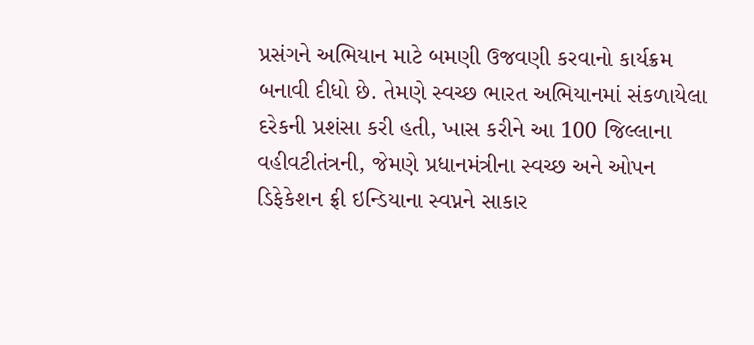પ્રસંગને અભિયાન માટે બમણી ઉજવણી કરવાનો કાર્યક્રમ બનાવી દીધો છે. તેમણે સ્વચ્છ ભારત અભિયાનમાં સંકળાયેલા દરેકની પ્રશંસા કરી હતી, ખાસ કરીને આ 100 જિલ્લાના વહીવટીતંત્રની, જેમણે પ્રધાનમંત્રીના સ્વચ્છ અને ઓપન ડિફેકેશન ફ્રી ઇન્ડિયાના સ્વપ્નને સાકાર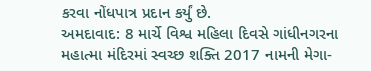કરવા નોંધપાત્ર પ્રદાન કર્યું છે.
અમદાવાદ: 8 માર્ચે વિશ્વ મહિલા દિવસે ગાંધીનગરના મહાત્મા મંદિરમાં સ્વચ્છ શક્તિ 2017 નામની મેગા-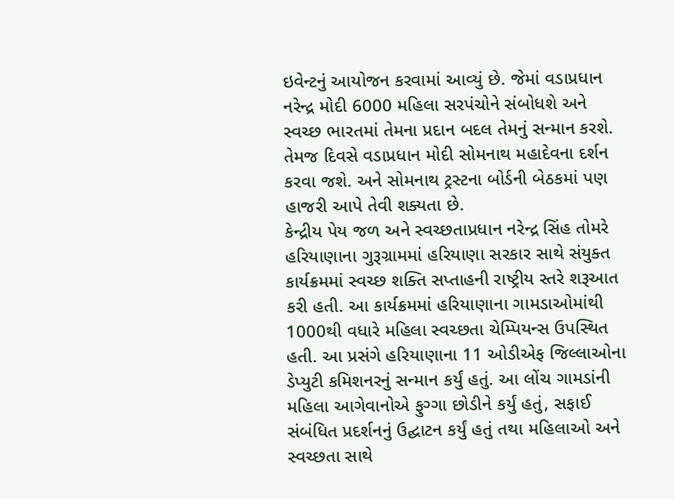ઇવેન્ટનું આયોજન કરવામાં આવ્યું છે. જેમાં વડાપ્રધાન નરેન્દ્ર મોદી 6000 મહિલા સરપંચોને સંબોધશે અને સ્વચ્છ ભારતમાં તેમના પ્રદાન બદલ તેમનું સન્માન કરશે. તેમજ દિવસે વડાપ્રધાન મોદી સોમનાથ મહાદેવના દર્શન કરવા જશે. અને સોમનાથ ટ્રસ્ટના બોર્ડની બેઠકમાં પણ હાજરી આપે તેવી શક્યતા છે.
કેન્દ્રીય પેય જળ અને સ્વચ્છતાપ્રધાન નરેન્દ્ર સિંહ તોમરે હરિયાણાના ગુરૂગ્રામમાં હરિયાણા સરકાર સાથે સંયુક્ત કાર્યક્રમમાં સ્વચ્છ શક્તિ સપ્તાહની રાષ્ટ્રીય સ્તરે શરૂઆત કરી હતી. આ કાર્યક્રમમાં હરિયાણાના ગામડાઓમાંથી 1000થી વધારે મહિલા સ્વચ્છતા ચેમ્પિયન્સ ઉપસ્થિત હતી. આ પ્રસંગે હરિયાણાના 11 ઓડીએફ જિલ્લાઓના ડેપ્યુટી કમિશનરનું સન્માન કર્યું હતું. આ લોંચ ગામડાંની મહિલા આગેવાનોએ ફુગ્ગા છોડીને કર્યું હતું, સફાઈ સંબંધિત પ્રદર્શનનું ઉદ્ઘાટન કર્યું હતું તથા મહિલાઓ અને સ્વચ્છતા સાથે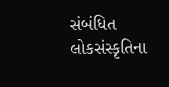સંબંધિત લોકસંસ્કૃતિના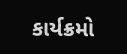કાર્યક્રમો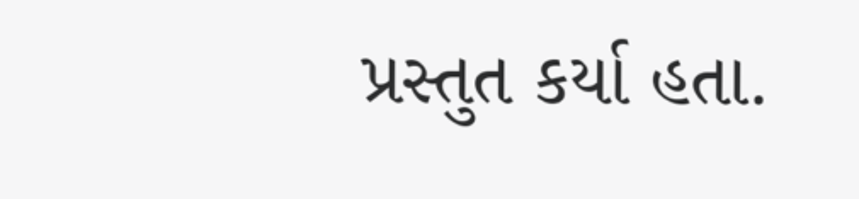પ્રસ્તુત કર્યા હતા.